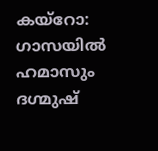കയ്റോ: ഗാസയിൽ ഹമാസും ദഗ്മുഷ്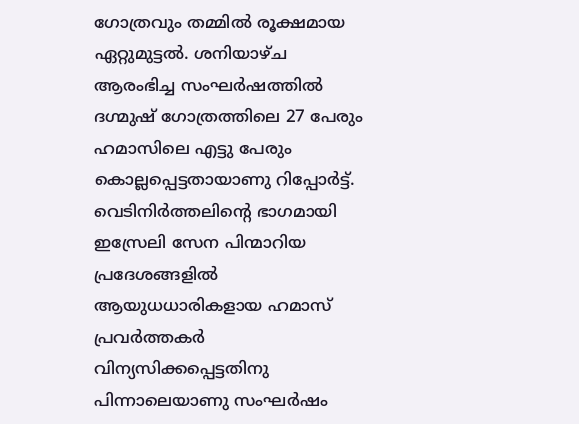ഗോത്രവും തമ്മിൽ രൂക്ഷമായ ഏറ്റുമുട്ടൽ. ശനിയാഴ്ച ആരംഭിച്ച സംഘർഷത്തിൽ ദഗ്മുഷ് ഗോത്രത്തിലെ 27 പേരും ഹമാസിലെ എട്ടു പേരും കൊല്ലപ്പെട്ടതായാണു റിപ്പോർട്ട്.
വെടിനിർത്തലിന്റെ ഭാഗമായി ഇസ്രേലി സേന പിന്മാറിയ പ്രദേശങ്ങളിൽ ആയുധധാരികളായ ഹമാസ് പ്രവർത്തകർ വിന്യസിക്കപ്പെട്ടതിനു പിന്നാലെയാണു സംഘർഷം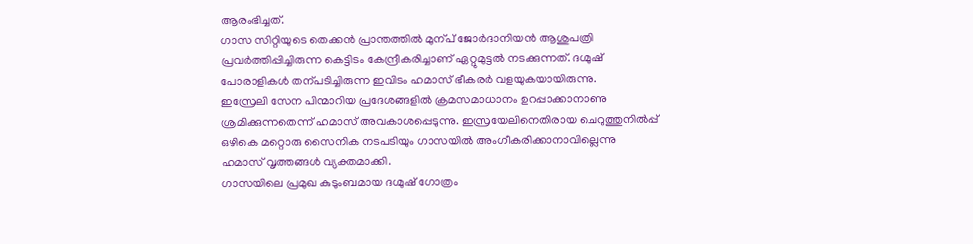ആരംഭിച്ചത്.
ഗാസ സിറ്റിയുടെ തെക്കൻ പ്രാന്തത്തിൽ മുന്പ് ജോർദാനിയൻ ആശുപത്രി പ്രവർത്തിപ്പിച്ചിരുന്ന കെട്ടിടം കേന്ദ്രീകരിച്ചാണ് ഏറ്റുമുട്ടൽ നടക്കുന്നത്. ദഗ്മുഷ് പോരാളികൾ തന്പടിച്ചിരുന്ന ഇവിടം ഹമാസ് ഭീകരർ വളയുകയായിരുന്നു.
ഇസ്രേലി സേന പിന്മാറിയ പ്രദേശങ്ങളിൽ ക്രമസമാധാനം ഉറപ്പാക്കാനാണു ശ്രമിക്കുന്നതെന്ന് ഹമാസ് അവകാശപ്പെടുന്നു. ഇസ്രയേലിനെതിരായ ചെറുത്തുനിൽപ്പ് ഒഴികെ മറ്റൊരു സൈനിക നടപടിയും ഗാസയിൽ അംഗീകരിക്കാനാവില്ലെന്നു ഹമാസ് വൃത്തങ്ങൾ വ്യക്തമാക്കി.
ഗാസയിലെ പ്രമുഖ കുടുംബമായ ദഗ്മുഷ് ഗോത്രം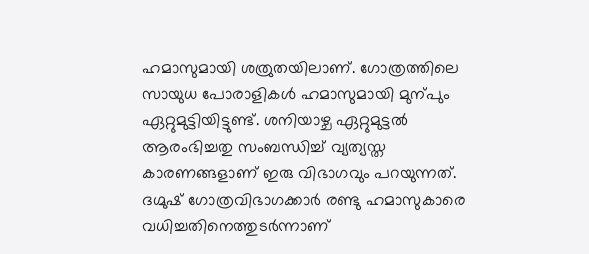ഹമാസുമായി ശത്രുതയിലാണ്. ഗോത്രത്തിലെ സായുധ പോരാളികൾ ഹമാസുമായി മുന്പും ഏറ്റുമുട്ടിയിട്ടുണ്ട്. ശനിയാഴ്ച ഏറ്റുമുട്ടൽ ആരംഭിച്ചതു സംബന്ധിച്ച് വ്യത്യസ്ത കാരണങ്ങളാണ് ഇരു വിഭാഗവും പറയുന്നത്. ദഗ്മുഷ് ഗോത്രവിഭാഗക്കാർ രണ്ടു ഹമാസുകാരെ വധിച്ചതിനെത്തുടർന്നാണ്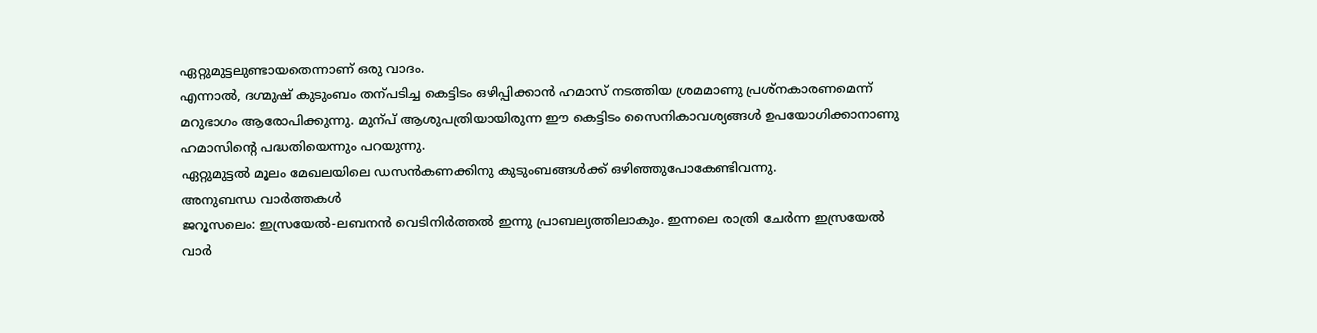ഏറ്റുമുട്ടലുണ്ടായതെന്നാണ് ഒരു വാദം.
എന്നാൽ, ദഗ്മുഷ് കുടുംബം തന്പടിച്ച കെട്ടിടം ഒഴിപ്പിക്കാൻ ഹമാസ് നടത്തിയ ശ്രമമാണു പ്രശ്നകാരണമെന്ന് മറുഭാഗം ആരോപിക്കുന്നു. മുന്പ് ആശുപത്രിയായിരുന്ന ഈ കെട്ടിടം സൈനികാവശ്യങ്ങൾ ഉപയോഗിക്കാനാണു ഹമാസിന്റെ പദ്ധതിയെന്നും പറയുന്നു.
ഏറ്റുമുട്ടൽ മൂലം മേഖലയിലെ ഡസൻകണക്കിനു കുടുംബങ്ങൾക്ക് ഒഴിഞ്ഞുപോകേണ്ടിവന്നു.
അനുബന്ധ വാർത്തകൾ
ജറൂസലെം: ഇസ്രയേൽ-ലബനൻ വെടിനിർത്തൽ ഇന്നു പ്രാബല്യത്തിലാകും. ഇന്നലെ രാത്രി ചേർന്ന ഇസ്രയേൽ വാർ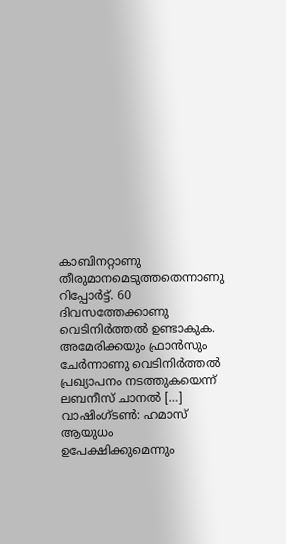കാബിനറ്റാണു തീരുമാനമെടുത്തതെന്നാണു റിപ്പോർട്ട്. 60 ദിവസത്തേക്കാണു വെടിനിർത്തൽ ഉണ്ടാകുക. അമേരിക്കയും ഫ്രാൻസും ചേർന്നാണു വെടിനിർത്തൽ പ്രഖ്യാപനം നടത്തുകയെന്ന് ലബനീസ് ചാനൽ […]
വാഷിംഗ്ടൺ: ഹമാസ് ആയുധം ഉപേക്ഷിക്കുമെന്നും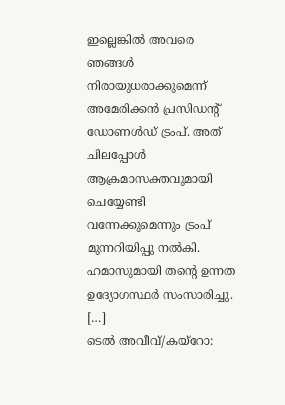ഇല്ലെങ്കിൽ അവരെ ഞങ്ങൾ നിരായുധരാക്കുമെന്ന് അമേരിക്കൻ പ്രസിഡന്റ് ഡോണൾഡ് ട്രംപ്. അത് ചിലപ്പോൾ ആക്രമാസക്തവുമായി ചെയ്യേണ്ടി വന്നേക്കുമെന്നും ട്രംപ് മുന്നറിയിപ്പു നൽകി. ഹമാസുമായി തന്റെ ഉന്നത ഉദ്യോഗസ്ഥർ സംസാരിച്ചു. […]
ടെൽ അവീവ്/കയ്റോ: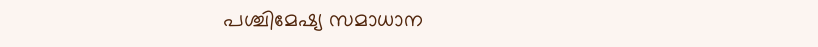പശ്ചിമേഷ്യ സമാധാന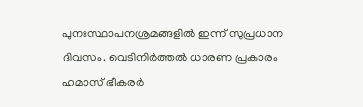പുനഃസ്ഥാപനശ്രമങ്ങളിൽ ഇന്ന് സുപ്രധാന ദിവസം. വെടിനിർത്തൽ ധാരണ പ്രകാരം ഹമാസ് ഭീകരർ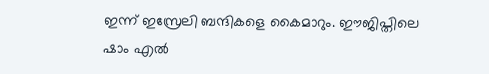ഇന്ന് ഇസ്രേലി ബന്ദികളെ കൈമാറും. ഈജിപ്തിലെ ഷാം എൽ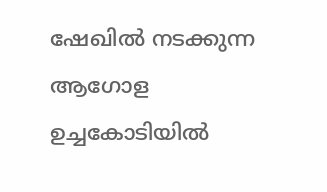ഷേഖിൽ നടക്കുന്ന ആഗോള ഉച്ചകോടിയിൽ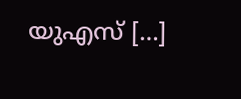യുഎസ് […]